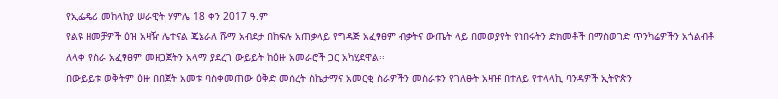የኢፌዴሪ መከላከያ ሠራዊት ሃምሌ 18 ቀን 2017 ዓ.ም
የልዩ ዘመቻዎች ዕዝ አዛዥ ሌተናል ጄኔራለ ሹማ አብደታ በከፍሉ አጠቃላይ የግዳጅ አፈፃፀም ብቃትና ውጤት ላይ በመወያየት የነበሩትን ድክመቶች በማስወገድ ጥንካሬዎችን አጎልብቶ ለላቀ የስራ አፈፃፀም መዘጋጀትን አላማ ያደረገ ውይይት ከዕዙ አመራሮች ጋር አካሂደዋል፡፡
በውይይቱ ወቅትም ዕዙ በበጀት አመቱ ባስቀመጠው ዕቅድ መሰረት ስኬታማና አመርቂ ስራዎችን መስራቱን የገለፁት አዛዡ በተለይ የተላላኪ ባንዳዎች ኢትዮጵን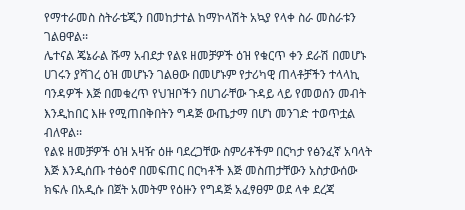የማተራመስ ስትራቴጂን በመከታተል ከማኮላሽት አኳያ የላቀ ስራ መስራቱን ገልፀዋል፡፡
ሌተናል ጄኔራል ሹማ አብደታ የልዩ ዘመቻዎች ዕዝ የቁርጥ ቀን ደራሽ በመሆኑ ሀገሩን ያሻገረ ዕዝ መሆኑን ገልፀው በመሆኑም የታሪካዊ ጠላቶቻችን ተላላኪ ባንዳዎች እጅ በመቁረጥ የህዝቦችን በሀገራቸው ጉዳይ ላይ የመወሰን መብት እንዲከበር እዙ የሚጠበቅበትን ግዳጅ ውጤታማ በሆነ መንገድ ተወጥቷል ብለዋል፡፡
የልዩ ዘመቻዎች ዕዝ አዛዥ ዕዙ ባደረጋቸው ስምሪቶችም በርካታ የፅንፈኛ አባላት እጅ እንዲሰጡ ተፅዕኖ በመፍጠር በርካቶች እጅ መስጠታቸውን አስታውሰው ክፍሉ በአዲሱ በጀት አመትም የዕዙን የግዳጅ አፈፃፀም ወደ ላቀ ደረጃ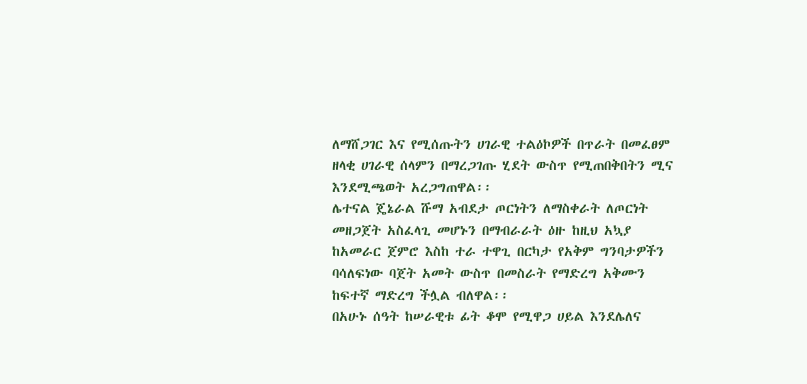ለማሸጋገር እና የሚሰጡትን ሀገራዊ ተልዕኮዎች በጥራት በመፈፀም ዘላቂ ሀገራዊ ሰላምን በማረጋገጡ ሂደት ውስጥ የሚጠበቅበትን ሚና እንደሚጫወት አረጋግጠዋል፡፡
ሌተናል ጄኔራል ሹማ አብደታ ጦርነትን ለማስቀራት ለጦርነት መዘጋጀት አስፈላጊ መሆኑን በማብራራት ዕዙ ከዚህ አኳያ ከአመራር ጀምሮ እስከ ተራ ተዋጊ በርካታ የአቅም ግንባታዎችን ባሳለፍነው ባጀት አመት ውስጥ በመስራት የማድረግ አቅሙን ከፍተኛ ማድረግ ችሏል ብለዋል፡፡
በአሁኑ ሰዓት ከሠራዊቱ ፊት ቆሞ የሚዋጋ ሀይል እንደሌለና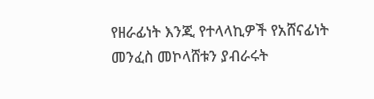የዘራፊነት እንጂ የተላላኪዎች የአሸናፊነት መንፈስ መኮላሸቱን ያብራሩት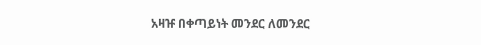አዛዡ በቀጣይነት መንደር ለመንደር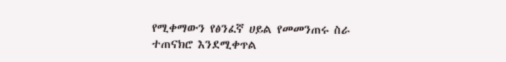የሚቀማውን የፅንፈኛ ሀይል የመመንጠሩ ስራ ተጠናክሮ እንደሚቀጥል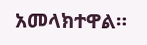አመላክተዋል።